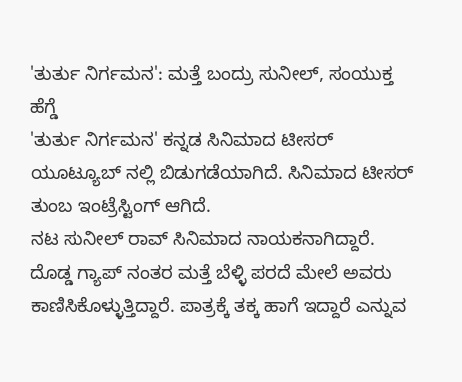'ತುರ್ತು ನಿರ್ಗಮನ': ಮತ್ತೆ ಬಂದ್ರು ಸುನೀಲ್, ಸಂಯುಕ್ತ ಹೆಗ್ಡೆ
'ತುರ್ತು ನಿರ್ಗಮನ' ಕನ್ನಡ ಸಿನಿಮಾದ ಟೀಸರ್ ಯೂಟ್ಯೂಬ್ ನಲ್ಲಿ ಬಿಡುಗಡೆಯಾಗಿದೆ. ಸಿನಿಮಾದ ಟೀಸರ್ ತುಂಬ ಇಂಟ್ರೆಸ್ಟಿಂಗ್ ಆಗಿದೆ.
ನಟ ಸುನೀಲ್ ರಾವ್ ಸಿನಿಮಾದ ನಾಯಕನಾಗಿದ್ದಾರೆ. ದೊಡ್ಡ ಗ್ಯಾಪ್ ನಂತರ ಮತ್ತೆ ಬೆಳ್ಳಿ ಪರದೆ ಮೇಲೆ ಅವರು ಕಾಣಿಸಿಕೊಳ್ಳುತ್ತಿದ್ದಾರೆ. ಪಾತ್ರಕ್ಕೆ ತಕ್ಕ ಹಾಗೆ ಇದ್ದಾರೆ ಎನ್ನುವ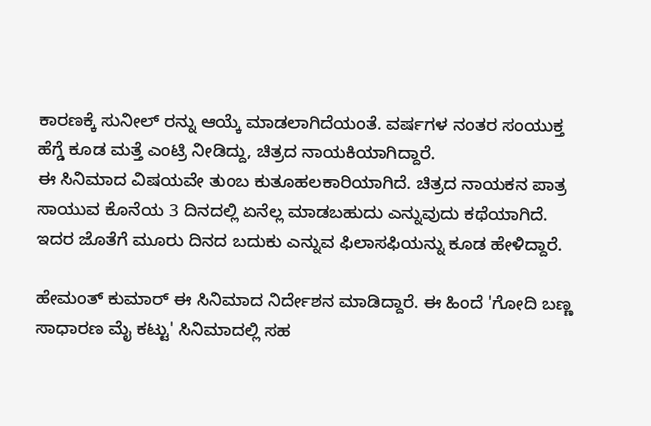ಕಾರಣಕ್ಕೆ ಸುನೀಲ್ ರನ್ನು ಆಯ್ಕೆ ಮಾಡಲಾಗಿದೆಯಂತೆ. ವರ್ಷಗಳ ನಂತರ ಸಂಯುಕ್ತ ಹೆಗ್ಡೆ ಕೂಡ ಮತ್ತೆ ಎಂಟ್ರಿ ನೀಡಿದ್ದು, ಚಿತ್ರದ ನಾಯಕಿಯಾಗಿದ್ದಾರೆ.
ಈ ಸಿನಿಮಾದ ವಿಷಯವೇ ತುಂಬ ಕುತೂಹಲಕಾರಿಯಾಗಿದೆ. ಚಿತ್ರದ ನಾಯಕನ ಪಾತ್ರ ಸಾಯುವ ಕೊನೆಯ 3 ದಿನದಲ್ಲಿ ಏನೆಲ್ಲ ಮಾಡಬಹುದು ಎನ್ನುವುದು ಕಥೆಯಾಗಿದೆ. ಇದರ ಜೊತೆಗೆ ಮೂರು ದಿನದ ಬದುಕು ಎನ್ನುವ ಫಿಲಾಸಫಿಯನ್ನು ಕೂಡ ಹೇಳಿದ್ದಾರೆ.

ಹೇಮಂತ್ ಕುಮಾರ್ ಈ ಸಿನಿಮಾದ ನಿರ್ದೇಶನ ಮಾಡಿದ್ದಾರೆ. ಈ ಹಿಂದೆ 'ಗೋದಿ ಬಣ್ಣ ಸಾಧಾರಣ ಮೈ ಕಟ್ಟು' ಸಿನಿಮಾದಲ್ಲಿ ಸಹ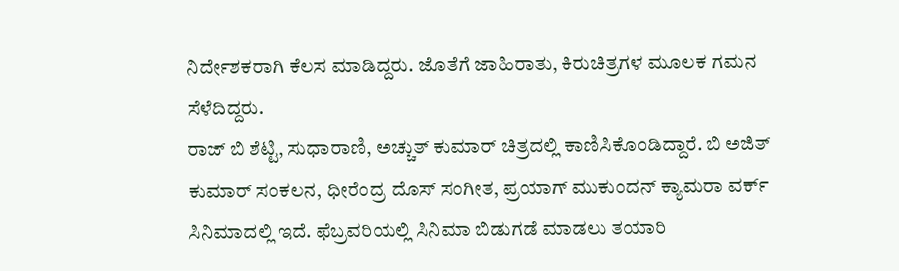ನಿರ್ದೇಶಕರಾಗಿ ಕೆಲಸ ಮಾಡಿದ್ದರು. ಜೊತೆಗೆ ಜಾಹಿರಾತು, ಕಿರುಚಿತ್ರಗಳ ಮೂಲಕ ಗಮನ ಸೆಳೆದಿದ್ದರು.
ರಾಜ್ ಬಿ ಶೆಟ್ಟಿ, ಸುಧಾರಾಣಿ, ಅಚ್ಚುತ್ ಕುಮಾರ್ ಚಿತ್ರದಲ್ಲಿ ಕಾಣಿಸಿಕೊಂಡಿದ್ದಾರೆ. ಬಿ ಅಜಿತ್ ಕುಮಾರ್ ಸಂಕಲನ, ಧೀರೆಂದ್ರ ದೊಸ್ ಸಂಗೀತ, ಪ್ರಯಾಗ್ ಮುಕುಂದನ್ ಕ್ಯಾಮರಾ ವರ್ಕ್ ಸಿನಿಮಾದಲ್ಲಿ ಇದೆ. ಫೆಬ್ರವರಿಯಲ್ಲಿ ಸಿನಿಮಾ ಬಿಡುಗಡೆ ಮಾಡಲು ತಯಾರಿ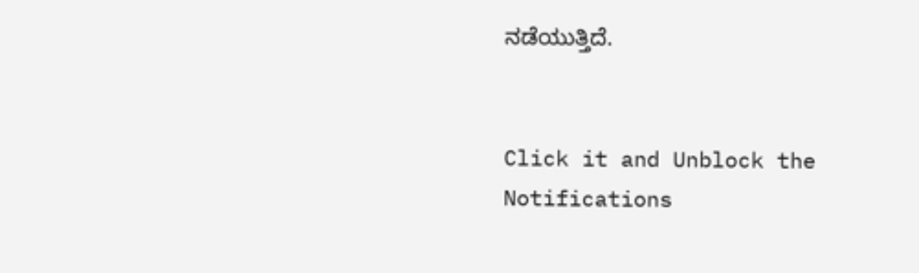ನಡೆಯುತ್ತಿದೆ.


Click it and Unblock the Notifications